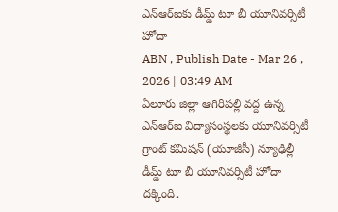ఎన్ఆర్ఐకు డీమ్డ్ టూ బీ యూనివర్సిటీ హోదా
ABN , Publish Date - Mar 26 , 2026 | 03:49 AM
ఏలూరు జిల్లా ఆగిరిపల్లి వద్ద ఉన్న ఎన్ఆర్ఐ విద్యాసంస్థలకు యూనివర్సిటీ గ్రాంట్ కమిషన్ (యూజీసీ) న్యూఢిల్లీ డీమ్డ్ టూ బీ యూనివర్సిటీ హోదా దక్కింది.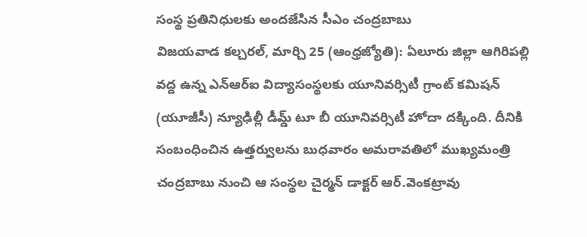సంస్థ ప్రతినిధులకు అందజేసిన సీఎం చంద్రబాబు
విజయవాడ కల్చరల్, మార్చి 25 (ఆంధ్రజ్యోతి): ఏలూరు జిల్లా ఆగిరిపల్లి వద్ద ఉన్న ఎన్ఆర్ఐ విద్యాసంస్థలకు యూనివర్సిటీ గ్రాంట్ కమిషన్ (యూజీసీ) న్యూఢిల్లీ డీమ్డ్ టూ బీ యూనివర్సిటీ హోదా దక్కింది. దీనికి సంబంధించిన ఉత్తర్వులను బుధవారం అమరావతిలో ముఖ్యమంత్రి చంద్రబాబు నుంచి ఆ సంస్థల చైర్మన్ డాక్టర్ ఆర్.వెంకట్రావు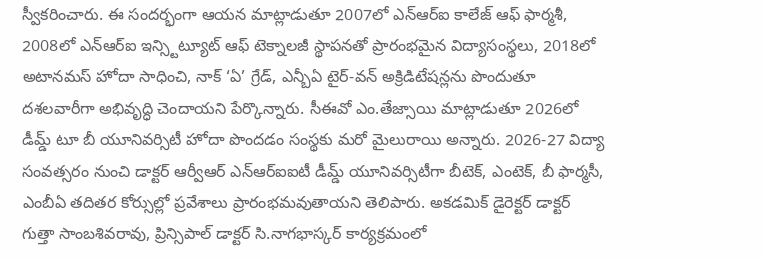స్వీకరించారు. ఈ సందర్భంగా ఆయన మాట్లాడుతూ 2007లో ఎన్ఆర్ఐ కాలేజ్ ఆఫ్ ఫార్మశీ, 2008లో ఎన్ఆర్ఐ ఇన్స్టిట్యూట్ ఆఫ్ టెక్నాలజీ స్థాపనతో ప్రారంభమైన విద్యాసంస్థలు, 2018లో అటానమస్ హోదా సాధించి, నాక్ ‘ఏ’ గ్రేడ్, ఎన్బీఏ టైర్-వన్ అక్రిడిటేషన్లను పొందుతూ దశలవారీగా అభివృద్ధి చెందాయని పేర్కొన్నారు. సీఈవో ఎం.తేజ్సాయి మాట్లాడుతూ 2026లో డీమ్డ్ టూ బీ యూనివర్సిటీ హోదా పొందడం సంస్థకు మరో మైలురాయి అన్నారు. 2026-27 విద్యా సంవత్సరం నుంచి డాక్టర్ ఆర్వీఆర్ ఎన్ఆర్ఐఐటీ డీమ్డ్ యూనివర్సిటీగా బీటెక్, ఎంటెక్, బీ ఫార్మసీ, ఎంబీఏ తదితర కోర్సుల్లో ప్రవేశాలు ప్రారంభమవుతాయని తెలిపారు. అకడమిక్ డైరెక్టర్ డాక్టర్ గుత్తా సాంబశివరావు, ప్రిన్సిపాల్ డాక్టర్ సి.నాగభాస్కర్ కార్యక్రమంలో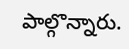పాల్గొన్నారు.